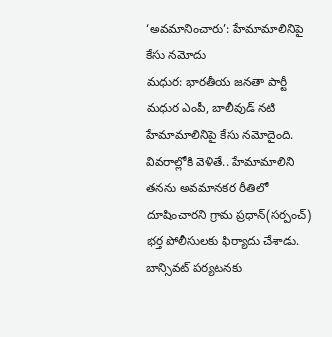‘అవమానించారు’: హేమామాలినిపై కేసు నమోదు
మధుర: భారతీయ జనతా పార్టీ మధుర ఎంపీ, బాలీవుడ్ నటి హేమామాలినిపై కేసు నమోదైంది. వివరాల్లోకి వెళితే.. హేమామాలిని తనను అవమానకర రీతిలో దూషించారని గ్రామ ప్రధాన్(సర్పంచ్) భర్త పోలీసులకు ఫిర్యాదు చేశాడు.
బాన్సివట్ పర్యటనకు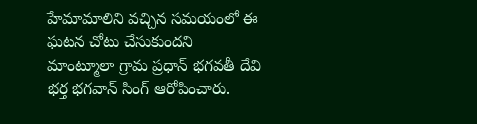హేమామాలిని వచ్చిన సమయంలో ఈ ఘటన చోటు చేసుకుందని మాంట్మూలా గ్రామ ప్రధాన్ భగవతీ దేవి భర్త భగవాన్ సింగ్ ఆరోపించారు.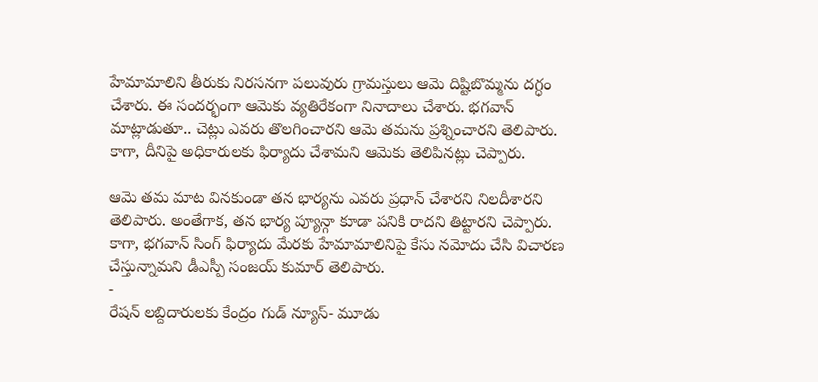హేమామాలిని తీరుకు నిరసనగా పలువురు గ్రామస్తులు ఆమె దిష్టిబొమ్మను దగ్ధం చేశారు. ఈ సందర్భంగా ఆమెకు వ్యతిరేకంగా నినాదాలు చేశారు. భగవాన్ మాట్లాడుతూ.. చెట్లు ఎవరు తొలగించారని ఆమె తమను ప్రశ్నించారని తెలిపారు. కాగా, దీనిపై అధికారులకు ఫిర్యాదు చేశామని ఆమెకు తెలిపినట్లు చెప్పారు.

ఆమె తమ మాట వినకుండా తన భార్యను ఎవరు ప్రధాన్ చేశారని నిలదీశారని తెలిపారు. అంతేగాక, తన భార్య ప్యూన్గా కూడా పనికి రాదని తిట్టారని చెప్పారు.
కాగా, భగవాన్ సింగ్ ఫిర్యాదు మేరకు హేమామాలినిపై కేసు నమోదు చేసి విచారణ చేస్తున్నామని డీఎస్పీ సంజయ్ కుమార్ తెలిపారు.
-
రేషన్ లబ్దిదారులకు కేంద్రం గుడ్ న్యూస్- మూడు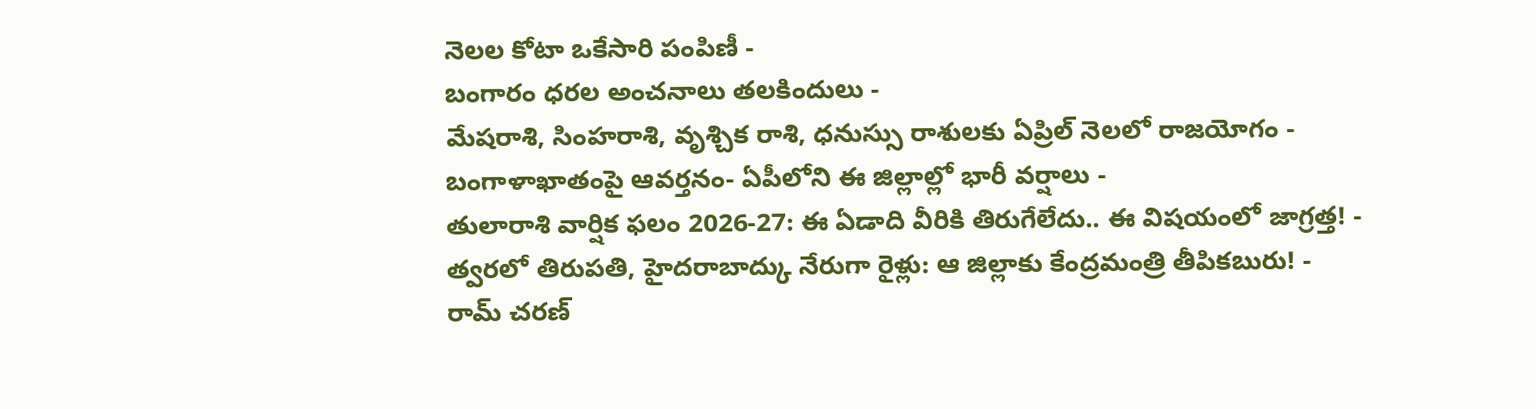నెలల కోటా ఒకేసారి పంపిణీ -
బంగారం ధరల అంచనాలు తలకిందులు -
మేషరాశి, సింహరాశి, వృశ్చిక రాశి, ధనుస్సు రాశులకు ఏప్రిల్ నెలలో రాజయోగం -
బంగాళాఖాతంపై ఆవర్తనం- ఏపీలోని ఈ జిల్లాల్లో భారీ వర్షాలు -
తులారాశి వార్షిక ఫలం 2026-27: ఈ ఏడాది వీరికి తిరుగేలేదు.. ఈ విషయంలో జాగ్రత్త! -
త్వరలో తిరుపతి, హైదరాబాద్కు నేరుగా రైళ్లు: ఆ జిల్లాకు కేంద్రమంత్రి తీపికబురు! -
రామ్ చరణ్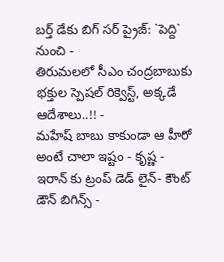బర్త్ డేకు బిగ్ సర్ ప్రైజ్: `పెద్ది` నుంచి -
తిరుమలలో సీఎం చంద్రబాబుకు భక్తుల స్పెషల్ రిక్వెస్ట్, అక్కడే ఆదేశాలు..!! -
మహేష్ బాబు కాకుండా ఆ హీరో అంటే చాలా ఇష్టం - కృష్ణ -
ఇరాన్ కు ట్రంప్ డెడ్ లైన్- కౌంట్ డౌన్ బిగిన్స్ -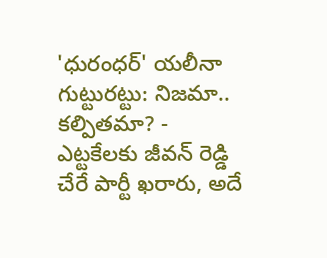'ధురంధర్' యలీనా గుట్టురట్టు: నిజమా.. కల్పితమా? -
ఎట్టకేలకు జీవన్ రెడ్డి చేరే పార్టీ ఖరారు, అదే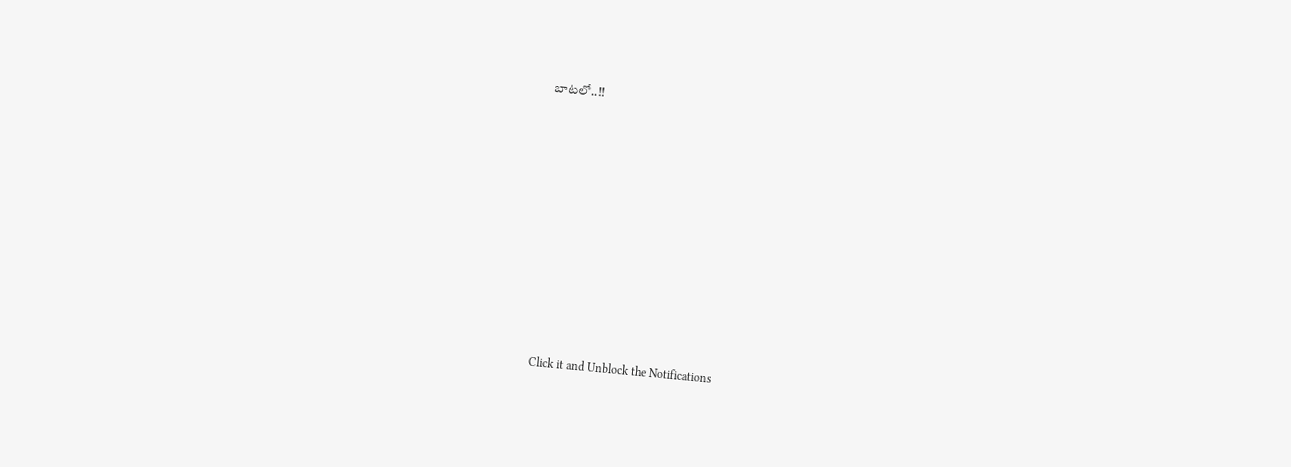బాటలో..!!












Click it and Unblock the Notifications